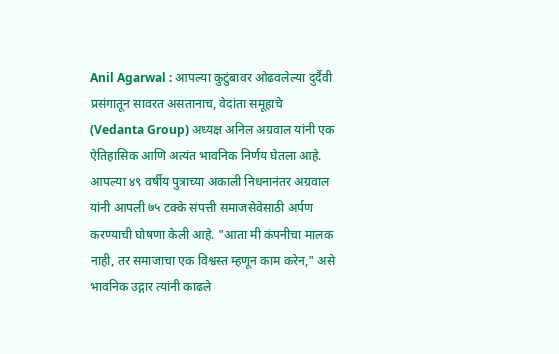Anil Agarwal : आपल्या कुटुंबावर ओढवलेल्या दुर्दैवी प्रसंगातून सावरत असतानाच, वेदांता समूहाचे (Vedanta Group) अध्यक्ष अनिल अग्रवाल यांनी एक ऐतिहासिक आणि अत्यंत भावनिक निर्णय घेतला आहे. आपल्या ४९ वर्षीय पुत्राच्या अकाली निधनानंतर अग्रवाल यांनी आपली ७५ टक्के संपत्ती समाजसेवेसाठी अर्पण करण्याची घोषणा केली आहे. "आता मी कंपनीचा मालक नाही, तर समाजाचा एक विश्वस्त म्हणून काम करेन," असे भावनिक उद्गार त्यांनी काढले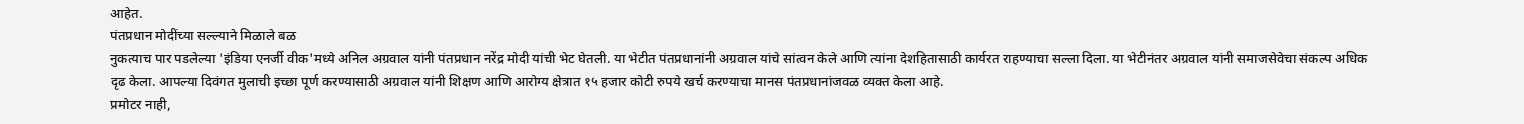आहेत.
पंतप्रधान मोदींच्या सल्ल्याने मिळाले बळ
नुकत्याच पार पडलेल्या 'इंडिया एनर्जी वीक'मध्ये अनिल अग्रवाल यांनी पंतप्रधान नरेंद्र मोदी यांची भेट घेतली. या भेटीत पंतप्रधानांनी अग्रवाल यांचे सांत्वन केले आणि त्यांना देशहितासाठी कार्यरत राहण्याचा सल्ला दिला. या भेटीनंतर अग्रवाल यांनी समाजसेवेचा संकल्प अधिक दृढ केला. आपल्या दिवंगत मुलाची इच्छा पूर्ण करण्यासाठी अग्रवाल यांनी शिक्षण आणि आरोग्य क्षेत्रात १५ हजार कोटी रुपये खर्च करण्याचा मानस पंतप्रधानांजवळ व्यक्त केला आहे.
प्रमोटर नाही,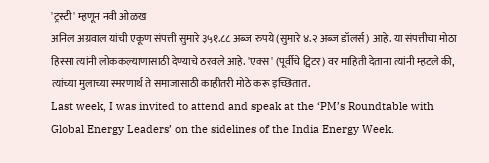'ट्रस्टी' म्हणून नवी ओळख
अनिल अग्रवाल यांची एकूण संपत्ती सुमारे ३५१.८८ अब्ज रुपये (सुमारे ४.२ अब्ज डॉलर्स) आहे. या संपत्तीचा मोठा हिस्सा त्यांनी लोककल्याणासाठी देण्याचे ठरवले आहे. 'एक्स' (पूर्वीचे ट्विटर) वर माहिती देताना त्यांनी म्हटले की, त्यांच्या मुलाच्या स्मरणार्थ ते समाजासाठी काहीतरी मोठे करू इच्छितात.
Last week, I was invited to attend and speak at the ‘PM’s Roundtable with Global Energy Leaders’ on the sidelines of the India Energy Week.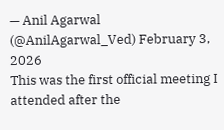— Anil Agarwal (@AnilAgarwal_Ved) February 3, 2026
This was the first official meeting I attended after the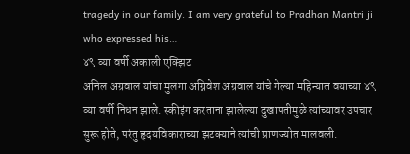tragedy in our family. I am very grateful to Pradhan Mantri ji who expressed his…
४९ व्या वर्षी अकाली एक्झिट
अनिल अग्रवाल यांचा मुलगा अग्निवेश अग्रवाल यांचे गेल्या महिन्यात वयाच्या ४९ व्या वर्षी निधन झाले. स्कीइंग करताना झालेल्या दुखापतीमुळे त्यांच्यावर उपचार सुरू होते, परंतु हृदयविकाराच्या झटक्याने त्यांची प्राणज्योत मालवली.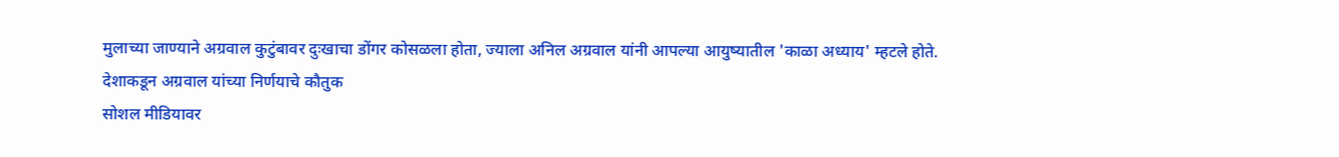मुलाच्या जाण्याने अग्रवाल कुटुंबावर दुःखाचा डोंगर कोसळला होता, ज्याला अनिल अग्रवाल यांनी आपल्या आयुष्यातील 'काळा अध्याय' म्हटले होते.
देशाकडून अग्रवाल यांच्या निर्णयाचे कौतुक
सोशल मीडियावर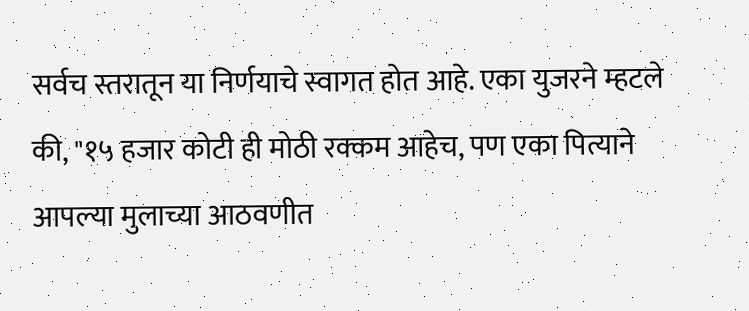सर्वच स्तरातून या निर्णयाचे स्वागत होत आहे. एका युजरने म्हटले की, "१५ हजार कोटी ही मोठी रक्कम आहेच, पण एका पित्याने आपल्या मुलाच्या आठवणीत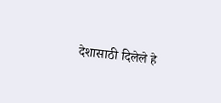देशासाठी दिलेले हे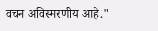वचन अविस्मरणीय आहे."